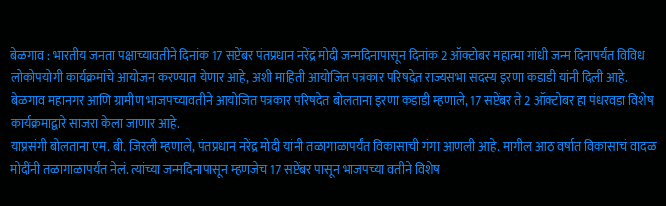बेळगाव : भारतीय जनता पक्षाच्यावतीने दिनांक 17 सप्टेंबर पंतप्रधान नरेंद्र मोदी जन्मदिनापासून दिनांक 2 ऑक्टोबर महात्मा गांधी जन्म दिनापर्यंत विविध लोकोपयोगी कार्यक्रमांचे आयोजन करण्यात येणार आहे, अशी माहिती आयोजित पत्रकार परिषदेत राज्यसभा सदस्य इरणा कडाडी यांनी दिली आहे.
बेळगाव महानगर आणि ग्रामीण भाजपच्यावतीने आयोजित पत्रकार परिषदेत बोलताना इरणा कडाडी म्हणाले, 17 सप्टेंबर ते 2 ऑक्टोबर हा पंधरवडा विशेष कार्यक्रमाद्वारे साजरा केला जाणार आहे.
याप्रसंगी बोलताना एम. बी. जिरली म्हणाले, पंतप्रधान नरेंद्र मोदी यांनी तळागाळापर्यंत विकासाची गंगा आणली आहे. मागील आठ वर्षात विकासाचं वादळ मोदींनी तळागाळापर्यंत नेलं. त्यांच्या जन्मदिनापासून म्हणजेच 17 सप्टेंबर पासून भाजपच्या वतीने विशेष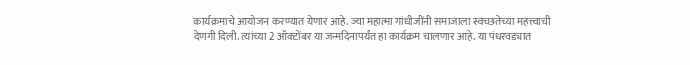कार्यक्रमाचे आयोजन करण्यात येणार आहे. ज्या महात्मा गांधीजींनी समाजाला स्वच्छतेच्या महत्त्वाची देणगी दिली. त्यांच्या 2 ऑक्टोंबर या जन्मदिनापर्यंत हा कार्यक्रम चालणार आहे. या पंधरवड्यात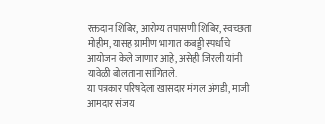रक्तदान शिबिर, आरोग्य तपासणी शिबिर, स्वच्छता मोहीम, यासह ग्रामीण भागात कबड्डी स्पर्धांचे आयोजन केले जाणार आहे, असेही जिरली यांनी यावेळी बोलताना सांगितले.
या पत्रकार परिषदेला खासदार मंगल अंगडी, माजी आमदार संजय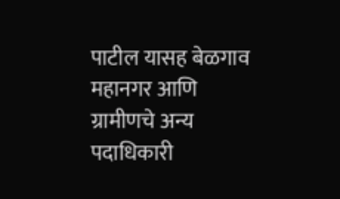पाटील यासह बेळगाव महानगर आणि ग्रामीणचे अन्य पदाधिकारी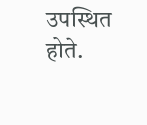उपस्थित होते.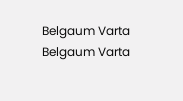Belgaum Varta Belgaum Varta